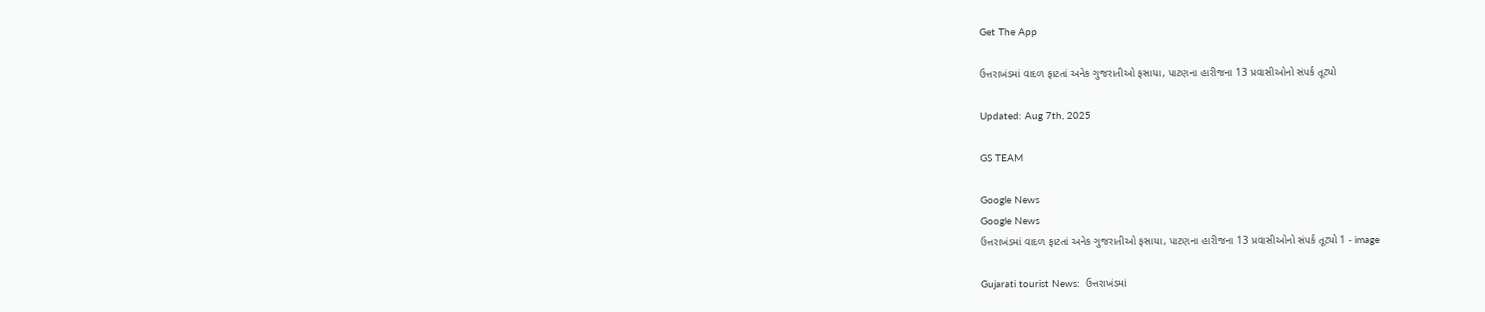Get The App

ઉત્તરાખંડમાં વાદળ ફાટતાં અનેક ગુજરાતીઓ ફસાયા, પાટણના હારીજના 13 પ્રવાસીઓનો સંપર્ક તૂટ્યો

Updated: Aug 7th, 2025

GS TEAM

Google News
Google News
ઉત્તરાખંડમાં વાદળ ફાટતાં અનેક ગુજરાતીઓ ફસાયા, પાટણના હારીજના 13 પ્રવાસીઓનો સંપર્ક તૂટ્યો 1 - image

Gujarati tourist News:  ઉત્તરાખંડમાં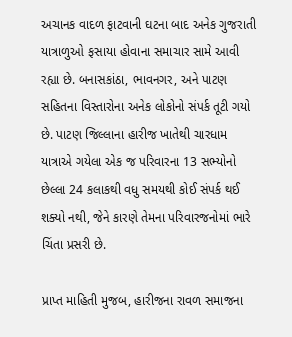અચાનક વાદળ ફાટવાની ઘટના બાદ અનેક ગુજરાતી યાત્રાળુઓ ફસાયા હોવાના સમાચાર સામે આવી રહ્યા છે. બનાસકાંઠા, ભાવનગર, અને પાટણ સહિતના વિસ્તારોના અનેક લોકોનો સંપર્ક તૂટી ગયો છે. પાટણ જિલ્લાના હારીજ ખાતેથી ચારધામ યાત્રાએ ગયેલા એક જ પરિવારના 13 સભ્યોનો છેલ્લા 24 કલાકથી વધુ સમયથી કોઈ સંપર્ક થઈ શક્યો નથી, જેને કારણે તેમના પરિવારજનોમાં ભારે ચિંતા પ્રસરી છે.

પ્રાપ્ત માહિતી મુજબ, હારીજના રાવળ સમાજના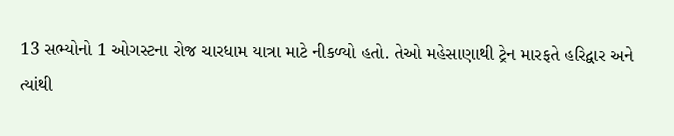13 સભ્યોનો 1 ઓગસ્ટના રોજ ચારધામ યાત્રા માટે નીકળ્યો હતો. તેઓ મહેસાણાથી ટ્રેન મારફતે હરિદ્વાર અને ત્યાંથી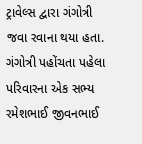ટ્રાવેલ્સ દ્વારા ગંગોત્રી જવા રવાના થયા હતા. ગંગોત્રી પહોંચતા પહેલા પરિવારના એક સભ્ય રમેશભાઈ જીવનભાઈ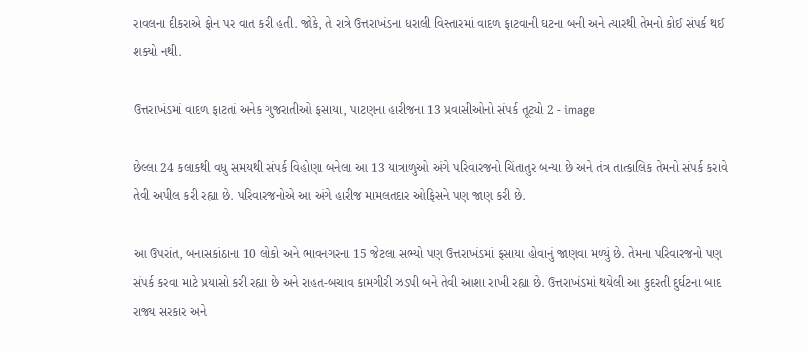રાવલના દીકરાએ ફોન પર વાત કરી હતી. જોકે, તે રાત્રે ઉત્તરાખંડના ધરાલી વિસ્તારમાં વાદળ ફાટવાની ઘટના બની અને ત્યારથી તેમનો કોઈ સંપર્ક થઈ શક્યો નથી.

ઉત્તરાખંડમાં વાદળ ફાટતાં અનેક ગુજરાતીઓ ફસાયા, પાટણના હારીજના 13 પ્રવાસીઓનો સંપર્ક તૂટ્યો 2 - image

છેલ્લા 24 કલાકથી વધુ સમયથી સંપર્ક વિહોણા બનેલા આ 13 યાત્રાળુઓ અંગે પરિવારજનો ચિંતાતુર બન્યા છે અને તંત્ર તાત્કાલિક તેમનો સંપર્ક કરાવે તેવી અપીલ કરી રહ્યા છે. પરિવારજનોએ આ અંગે હારીજ મામલતદાર ઓફિસને પણ જાણ કરી છે.

આ ઉપરાંત, બનાસકાંઠાના 10 લોકો અને ભાવનગરના 15 જેટલા સભ્યો પણ ઉત્તરાખંડમાં ફસાયા હોવાનું જાણવા મળ્યું છે. તેમના પરિવારજનો પણ સંપર્ક કરવા માટે પ્રયાસો કરી રહ્યા છે અને રાહત-બચાવ કામગીરી ઝડપી બને તેવી આશા રાખી રહ્યા છે. ઉત્તરાખંડમાં થયેલી આ કુદરતી દુર્ઘટના બાદ રાજ્ય સરકાર અને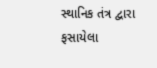સ્થાનિક તંત્ર દ્વારા ફસાયેલા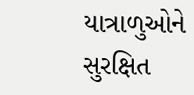યાત્રાળુઓને સુરક્ષિત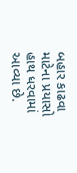બહાર કાઢવા માટેના પ્રયાસો હાથ ધરવામાં આવ્યા છે.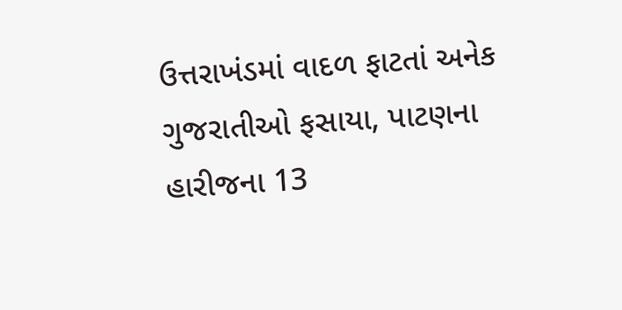ઉત્તરાખંડમાં વાદળ ફાટતાં અનેક ગુજરાતીઓ ફસાયા, પાટણના હારીજના 13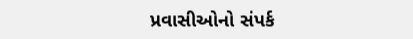પ્રવાસીઓનો સંપર્ક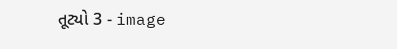તૂટ્યો 3 - image